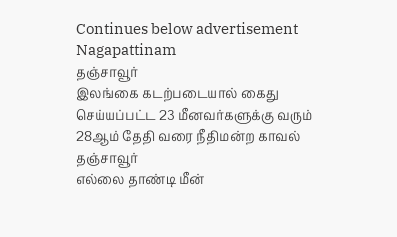Continues below advertisement
Nagapattinam
தஞ்சாவூர்
இலங்கை கடற்படையால் கைது செய்யப்பட்ட 23 மீனவர்களுக்கு வரும் 28ஆம் தேதி வரை நீதிமன்ற காவல்
தஞ்சாவூர்
எல்லை தாண்டி மீன்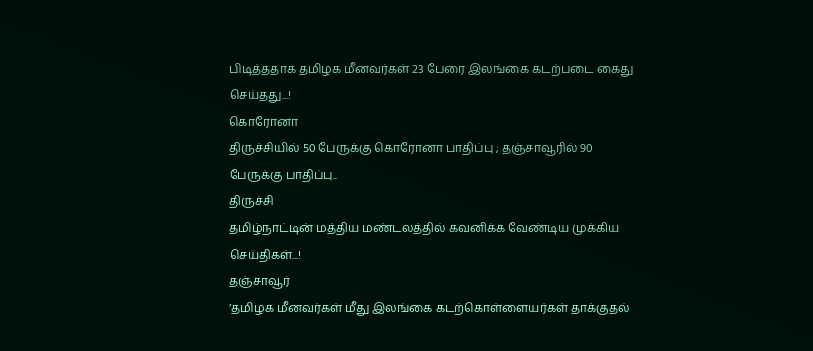பிடித்ததாக தமிழக மீனவர்கள் 23 பேரை இலங்கை கடற்படை கைது செய்தது...!
கொரோனா
திருச்சியில் 50 பேருக்கு கொரோனா பாதிப்பு ; தஞ்சாவூரில் 90 பேருக்கு பாதிப்பு..
திருச்சி
தமிழ்நாட்டின் மத்திய மண்டலத்தில் கவனிக்க வேண்டிய முக்கிய செய்திகள்...!
தஞ்சாவூர்
’தமிழக மீனவர்கள் மீது இலங்கை கடற்கொள்ளையர்கள் தாக்குதல்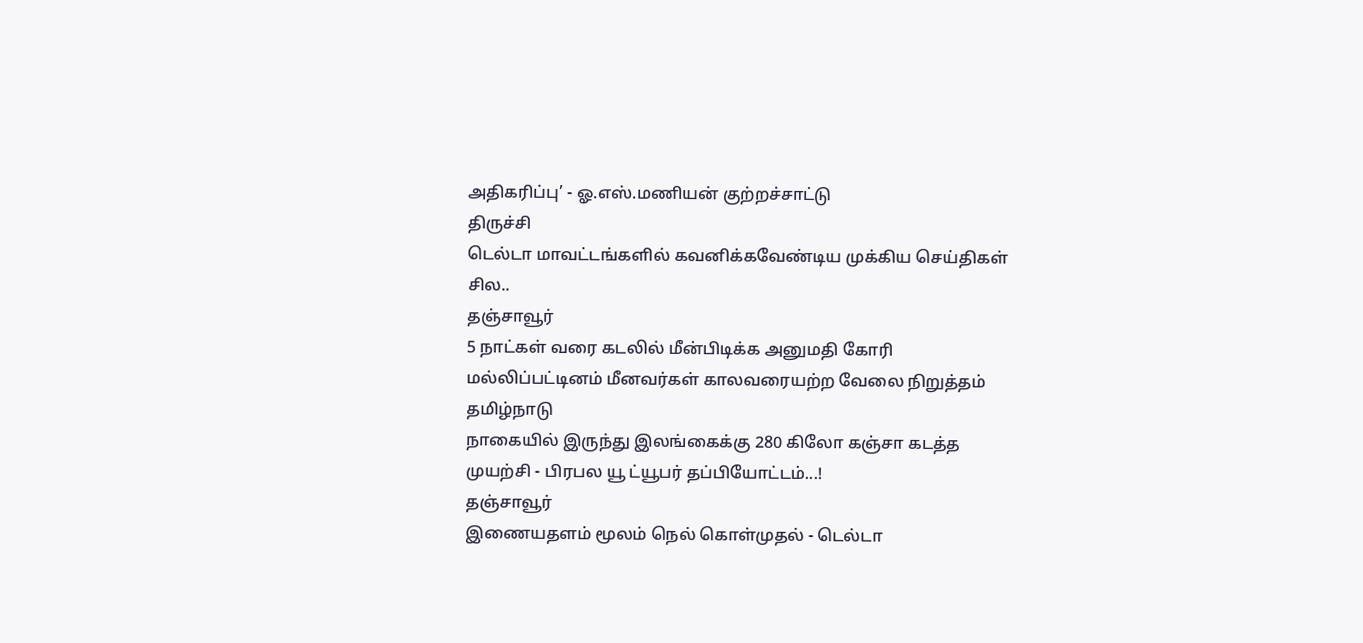அதிகரிப்பு’ - ஓ.எஸ்.மணியன் குற்றச்சாட்டு
திருச்சி
டெல்டா மாவட்டங்களில் கவனிக்கவேண்டிய முக்கிய செய்திகள் சில..
தஞ்சாவூர்
5 நாட்கள் வரை கடலில் மீன்பிடிக்க அனுமதி கோரி மல்லிப்பட்டினம் மீனவர்கள் காலவரையற்ற வேலை நிறுத்தம்
தமிழ்நாடு
நாகையில் இருந்து இலங்கைக்கு 280 கிலோ கஞ்சா கடத்த முயற்சி - பிரபல யூ ட்யூபர் தப்பியோட்டம்...!
தஞ்சாவூர்
இணையதளம் மூலம் நெல் கொள்முதல் - டெல்டா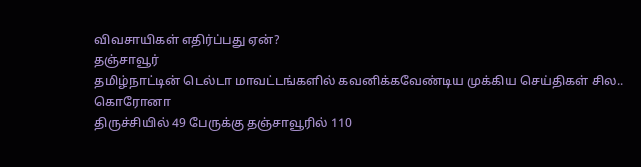விவசாயிகள் எதிர்ப்பது ஏன்?
தஞ்சாவூர்
தமிழ்நாட்டின் டெல்டா மாவட்டங்களில் கவனிக்கவேண்டிய முக்கிய செய்திகள் சில..
கொரோனா
திருச்சியில் 49 பேருக்கு தஞ்சாவூரில் 110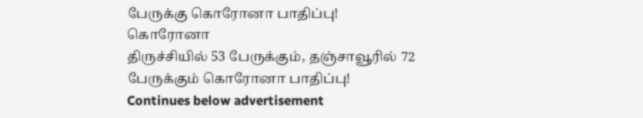பேருக்கு கொரோனா பாதிப்பு!
கொரோனா
திருச்சியில் 53 பேருக்கும், தஞ்சாவூரில் 72 பேருக்கும் கொரோனா பாதிப்பு!
Continues below advertisement